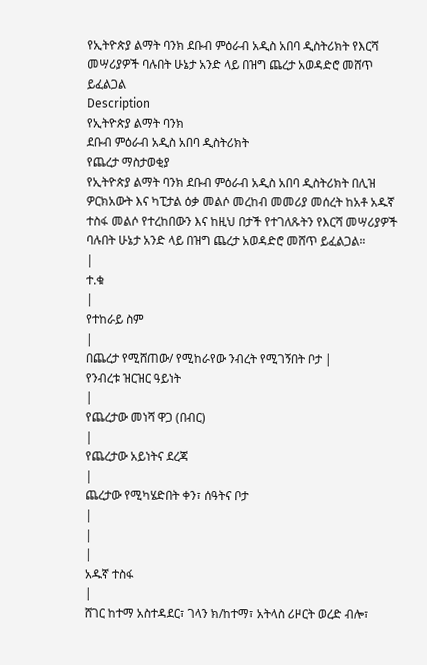የኢትዮጵያ ልማት ባንክ ደቡብ ምዕራብ አዲስ አበባ ዲስትሪክት የእርሻ መሣሪያዎች ባሉበት ሁኔታ አንድ ላይ በዝግ ጨረታ አወዳድሮ መሸጥ ይፈልጋል
Description
የኢትዮጵያ ልማት ባንክ
ደቡብ ምዕራብ አዲስ አበባ ዲስትሪክት
የጨረታ ማስታወቂያ
የኢትዮጵያ ልማት ባንክ ደቡብ ምዕራብ አዲስ አበባ ዲስትሪክት በሊዝ ዎርክአውት እና ካፒታል ዕቃ መልሶ መረከብ መመሪያ መሰረት ከአቶ አዱኛ ተስፋ መልሶ የተረከበውን እና ከዚህ በታች የተገለጹትን የእርሻ መሣሪያዎች ባሉበት ሁኔታ አንድ ላይ በዝግ ጨረታ አወዳድሮ መሸጥ ይፈልጋል።
|
ተ.ቁ
|
የተከራይ ስም
|
በጨረታ የሚሸጠው/ የሚከራየው ንብረት የሚገኝበት ቦታ |
የንብረቱ ዝርዝር ዓይነት
|
የጨረታው መነሻ ዋጋ (በብር)
|
የጨረታው አይነትና ደረጃ
|
ጨረታው የሚካሄድበት ቀን፣ ሰዓትና ቦታ
|
|
|
አዱኛ ተስፋ
|
ሸገር ከተማ አስተዳደር፣ ገላን ክ/ከተማ፣ አትላስ ሪዞርት ወረድ ብሎ፣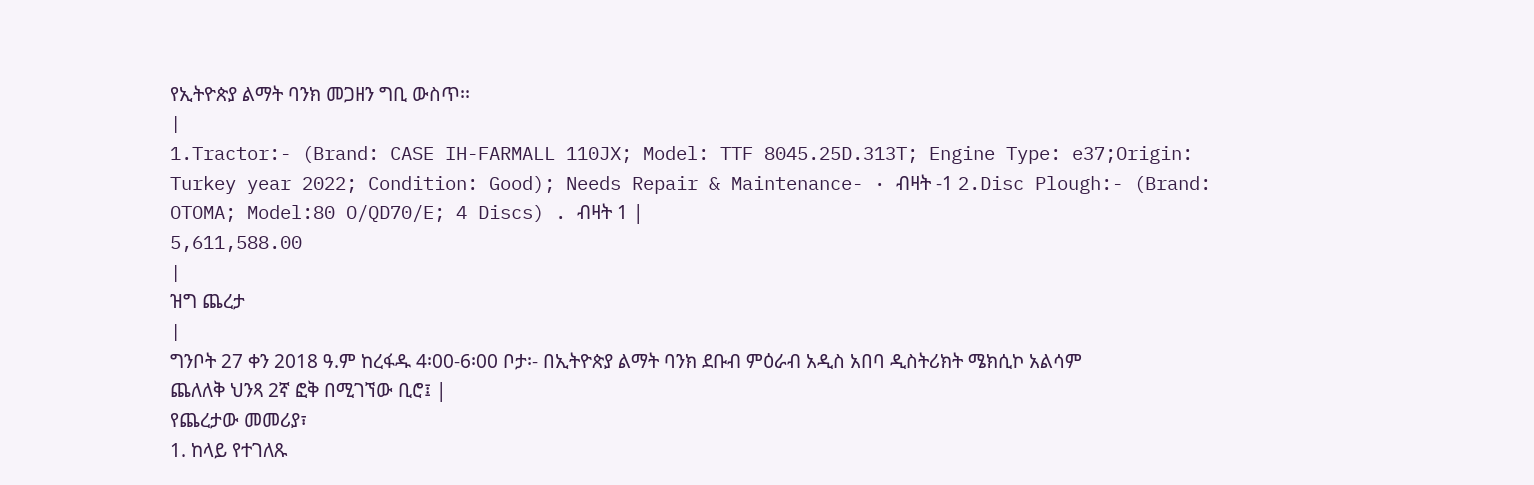የኢትዮጵያ ልማት ባንክ መጋዘን ግቢ ውስጥ፡፡
|
1.Tractor:- (Brand: CASE IH-FARMALL 110JX; Model: TTF 8045.25D.313T; Engine Type: e37;Origin: Turkey year 2022; Condition: Good); Needs Repair & Maintenance- · ብዛት -1 2.Disc Plough:- (Brand: OTOMA; Model:80 O/QD70/E; 4 Discs) . ብዛት 1 |
5,611,588.00
|
ዝግ ጨረታ
|
ግንቦት 27 ቀን 2018 ዓ.ም ከረፋዱ 4፡00-6፡00 ቦታ፡- በኢትዮጵያ ልማት ባንክ ደቡብ ምዕራብ አዲስ አበባ ዲስትሪክት ሜክሲኮ አልሳም ጨለለቅ ህንጻ 2ኛ ፎቅ በሚገኘው ቢሮ፤ |
የጨረታው መመሪያ፣
1. ከላይ የተገለጹ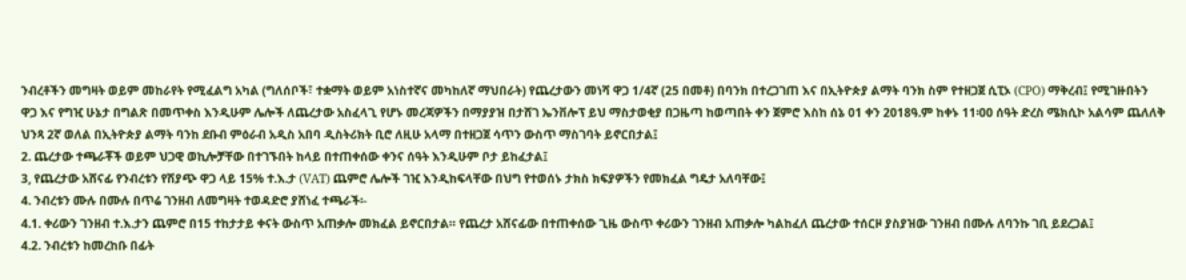ንብረቶችን መግዛት ወይም መከራየት የሚፈልግ አካል (ግለሰቦች፣ ተቋማት ወይም አነስተኛና መካከለኛ ማህበራት) የጨረታውን መነሻ ዋጋ 1/4ኛ (25 በመቶ) በባንክ በተረጋገጠ እና በኢትዮጵያ ልማት ባንክ ስም የተዘጋጀ ሲፒኦ (CPO) ማቅረብ፤ የሚገዙበትን ዋጋ እና የግዢ ሁኔታ በግልጽ በመጥቀስ እንዲሁም ሌሎች ለጨረታው አስፈላጊ የሆኑ መረጃዎችን በማያያዝ በታሸገ ኤንቨሎፕ ይህ ማስታወቂያ በጋዜጣ ከወጣበት ቀን ጀምሮ እስከ ሰኔ 01 ቀን 2018ዓ.ም ከቀኑ 11፡00 ሰዓት ድረስ ሜክሲኮ አልሳም ጨለለቅ ህንጻ 2ኛ ወለል በኢትዮጵያ ልማት ባንከ ደቡብ ምዕራብ አዲስ አበባ ዲስትሪክት ቢሮ ለዚሁ አላማ በተዘጋጀ ሳጥን ውስጥ ማስገባት ይኖርበታል፤
2. ጨረታው ተጫራቾች ወይም ህጋዊ ወኪሎቻቸው በተገኙበት ከላይ በተጠቀሰው ቀንና ሰዓት እንዲሁም ቦታ ይከፈታል፤
3, የጨረታው አሸናፊ የንብረቱን የሽያጭ ዋጋ ላይ 15% ተ.እ.ታ (VAT) ጨምሮ ሌሎች ገዢ እንዲከፍላቸው በህግ የተወሰኑ ታክስ ክፍያዎችን የመክፈል ግዴታ አለባቸው፤
4. ንብረቱን ሙሉ በሙሉ በጥሬ ገንዘብ ለመግዛት ተወዳድሮ ያሸነፈ ተጫራች፡-
4.1. ቀሪውን ገንዘብ ተ.እ.ታን ጨምሮ በ15 ተከታታይ ቀናት ውስጥ አጠቃሎ መክፈል ይኖርበታል። የጨረታ አሸናፊው በተጠቀሰው ጊዜ ውስጥ ቀሪውን ገንዘብ አጠቃሎ ካልከፈለ ጨረታው ተሰርዞ ያስያዝው ገንዘብ በሙሉ ለባንኩ ገቢ ይደረጋል፤
4.2. ንብረቱን ከመረከቡ በፊት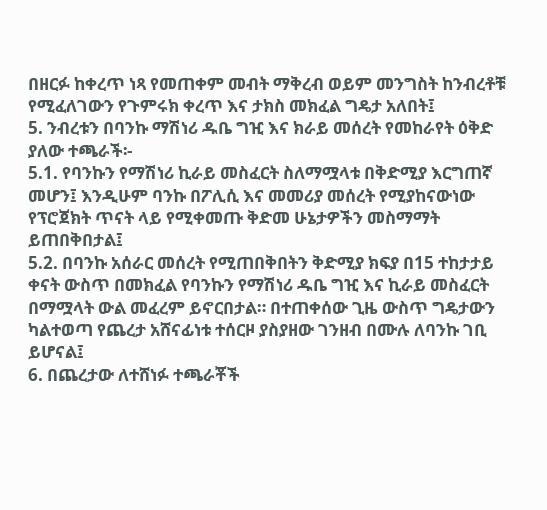በዘርፉ ከቀረጥ ነጻ የመጠቀም መብት ማቅረብ ወይም መንግስት ከንብረቶቹ የሚፈለገውን የጉምሩክ ቀረጥ እና ታክስ መክፈል ግዴታ አለበት፤
5. ንብረቱን በባንኩ ማሽነሪ ዱቤ ግዢ እና ክራይ መሰረት የመከራየት ዕቅድ ያለው ተጫራች፡-
5.1. የባንኩን የማሽነሪ ኪራይ መስፈርት ስለማሟላቱ በቅድሚያ እርግጠኛ መሆን፤ እንዲሁም ባንኩ በፖሊሲ እና መመሪያ መሰረት የሚያከናውነው የፕሮጀክት ጥናት ላይ የሚቀመጡ ቅድመ ሁኔታዎችን መስማማት ይጠበቅበታል፤
5.2. በባንኩ አሰራር መሰረት የሚጠበቅበትን ቅድሚያ ክፍያ በ15 ተከታታይ ቀናት ውስጥ በመክፈል የባንኩን የማሽነሪ ዱቤ ግዢ እና ኪራይ መስፈርት በማሟላት ውል መፈረም ይኖርበታል። በተጠቀሰው ጊዜ ውስጥ ግዴታውን ካልተወጣ የጨረታ አሸናፊነቱ ተሰርዞ ያስያዘው ገንዘብ በሙሉ ለባንኩ ገቢ ይሆናል፤
6. በጨረታው ለተሸነፉ ተጫራቾች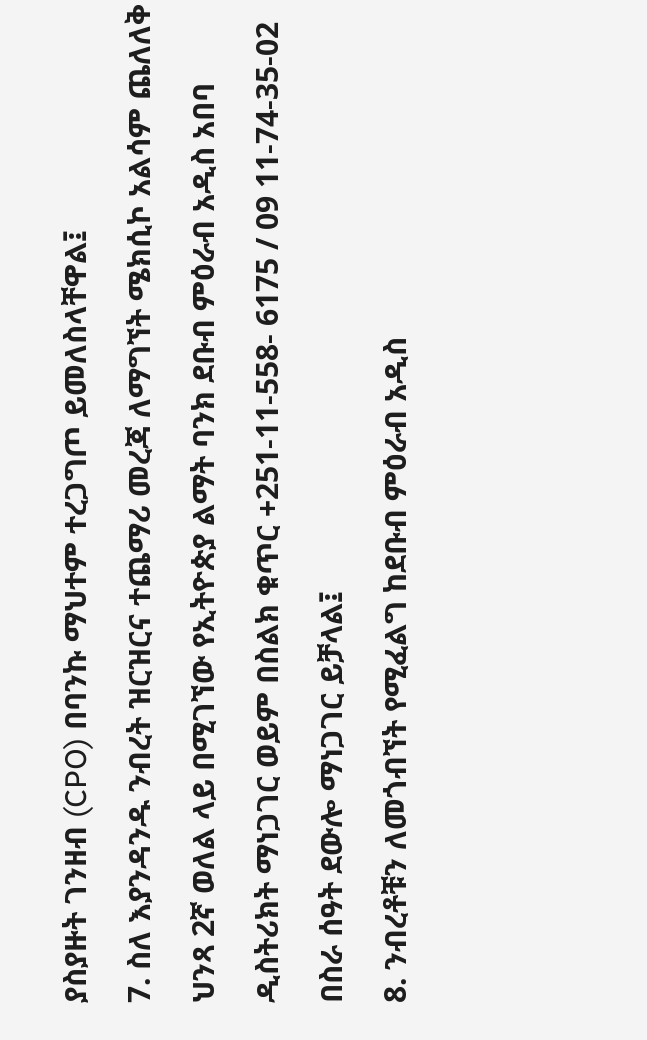ያስያዙት ገንዘብ (CPO) በባንኩ ማህተም ተረጋግጦ ይመለስላቸዋል፤
7. ስለ እያንዳንዱ ንብረት ዝርዝርና ተጨማሪ መረጃ ለማግኘት ሜክሲኮ አልሳም ጨለለቅ ህንጻ 2ኛ ወለል ላይ በሚገኘው የኢትዮጵያ ልማት ባንክ ደቡብ ምዕራብ አዲስ አበባ ዲስትሪክት ማነጋገር ወይም በስልክ ቁጥር +251-11-558- 6175 / 09 11-74-35-02 በስራ ሰዓት ደውሎ ማነጋገር ይቻላል፤
8. ንብረቶቹን ለመጎብኘት የሚፈልግ ከደቡብ ምዕራብ አዲስ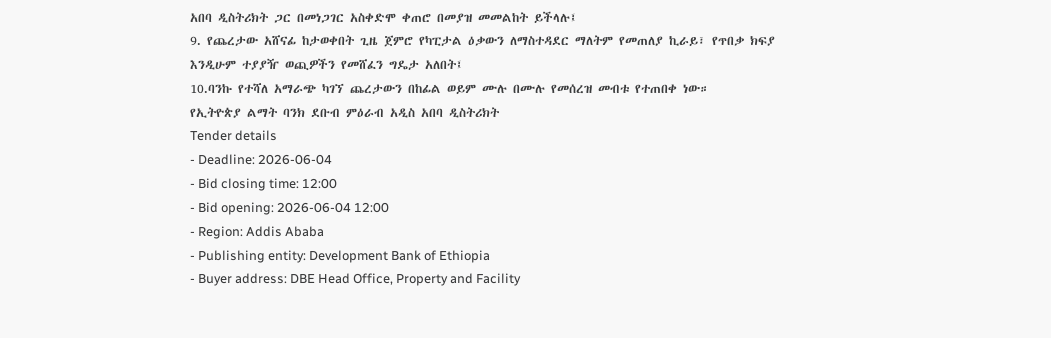አበባ ዲስትሪክት ጋር በመነጋገር አስቀድሞ ቀጠሮ በመያዝ መመልከት ይችላሉ፤
9. የጨረታው አሸናፊ ከታወቀበት ጊዜ ጀምሮ የካፒታል ዕቃውን ለማስተዳደር ማለትም የመጠለያ ኪራይ፣ የጥበቃ ክፍያ እንዲሁም ተያያዥ ወጪዎችን የመሸፈን ግዴታ አለበት፤
10.ባንኩ የተሻለ አማራጭ ካገኘ ጨረታውን በከፊል ወይም ሙሉ በሙሉ የመሰረዝ መብቱ የተጠበቀ ነው።
የኢትዮጵያ ልማት ባንክ ደቡብ ምዕራብ አዲስ አበባ ዲስትሪክት
Tender details
- Deadline: 2026-06-04
- Bid closing time: 12:00
- Bid opening: 2026-06-04 12:00
- Region: Addis Ababa
- Publishing entity: Development Bank of Ethiopia
- Buyer address: DBE Head Office, Property and Facility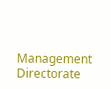Management Directorate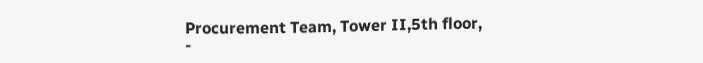Procurement Team, Tower II,5th floor,
-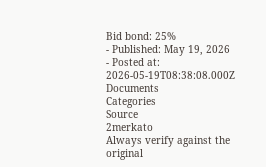Bid bond: 25%
- Published: May 19, 2026
- Posted at: 2026-05-19T08:38:08.000Z
Documents
Categories
Source
2merkato
Always verify against the original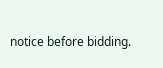notice before bidding.